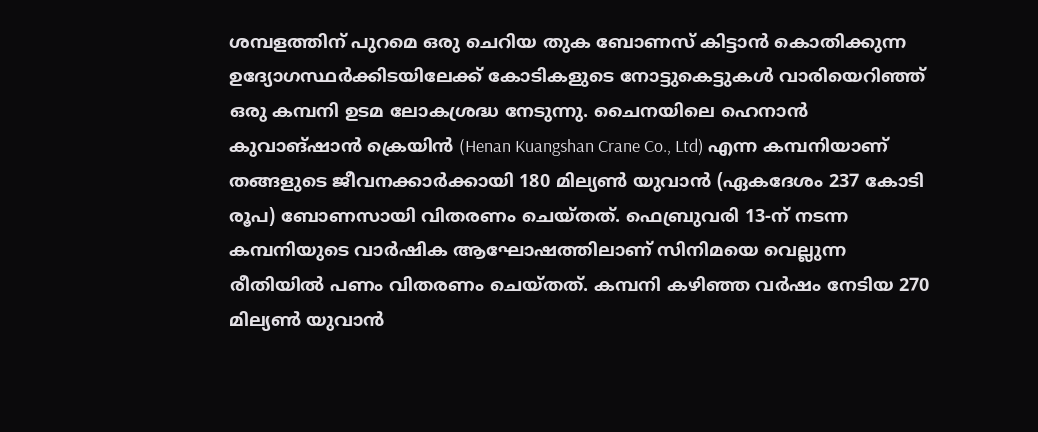ശമ്പളത്തിന് പുറമെ ഒരു ചെറിയ തുക ബോണസ് കിട്ടാൻ കൊതിക്കുന്ന ഉദ്യോഗസ്ഥർക്കിടയിലേക്ക് കോടികളുടെ നോട്ടുകെട്ടുകൾ വാരിയെറിഞ്ഞ് ഒരു കമ്പനി ഉടമ ലോകശ്രദ്ധ നേടുന്നു. ചൈനയിലെ ഹെനാൻ കുവാങ്ഷാൻ ക്രെയിൻ (Henan Kuangshan Crane Co., Ltd) എന്ന കമ്പനിയാണ് തങ്ങളുടെ ജീവനക്കാർക്കായി 180 മില്യൺ യുവാൻ (ഏകദേശം 237 കോടി രൂപ) ബോണസായി വിതരണം ചെയ്തത്. ഫെബ്രുവരി 13-ന് നടന്ന കമ്പനിയുടെ വാർഷിക ആഘോഷത്തിലാണ് സിനിമയെ വെല്ലുന്ന രീതിയിൽ പണം വിതരണം ചെയ്തത്. കമ്പനി കഴിഞ്ഞ വർഷം നേടിയ 270 മില്യൺ യുവാൻ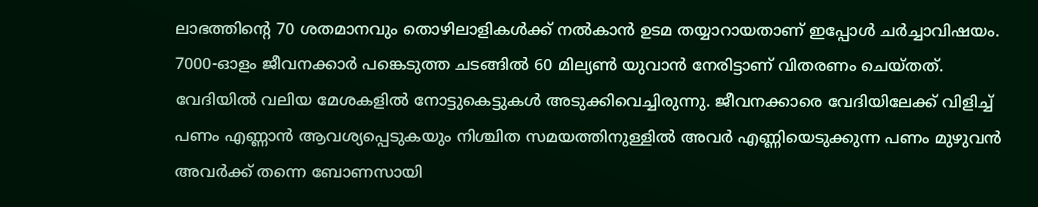ലാഭത്തിന്റെ 70 ശതമാനവും തൊഴിലാളികൾക്ക് നൽകാൻ ഉടമ തയ്യാറായതാണ് ഇപ്പോൾ ചർച്ചാവിഷയം.
7000-ഓളം ജീവനക്കാർ പങ്കെടുത്ത ചടങ്ങിൽ 60 മില്യൺ യുവാൻ നേരിട്ടാണ് വിതരണം ചെയ്തത്. വേദിയിൽ വലിയ മേശകളിൽ നോട്ടുകെട്ടുകൾ അടുക്കിവെച്ചിരുന്നു. ജീവനക്കാരെ വേദിയിലേക്ക് വിളിച്ച് പണം എണ്ണാൻ ആവശ്യപ്പെടുകയും നിശ്ചിത സമയത്തിനുള്ളിൽ അവർ എണ്ണിയെടുക്കുന്ന പണം മുഴുവൻ അവർക്ക് തന്നെ ബോണസായി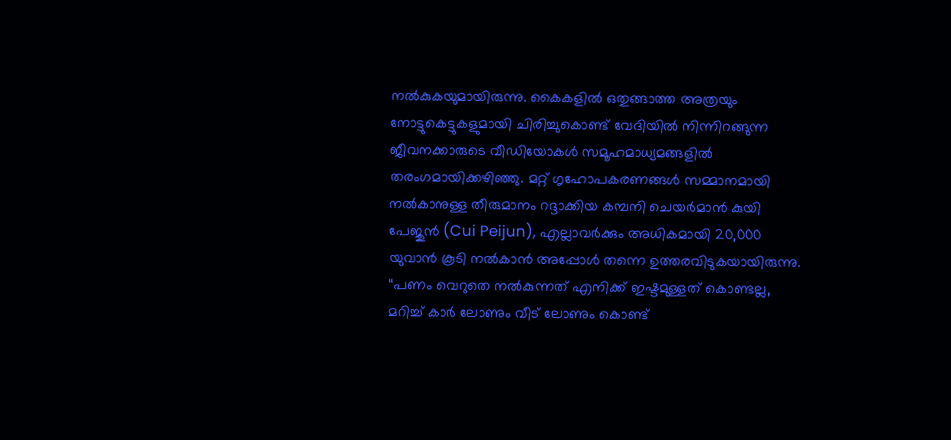നൽകുകയുമായിരുന്നു. കൈകളിൽ ഒതുങ്ങാത്ത അത്രയും നോട്ടുകെട്ടുകളുമായി ചിരിച്ചുകൊണ്ട് വേദിയിൽ നിന്നിറങ്ങുന്ന ജീവനക്കാരുടെ വീഡിയോകൾ സമൂഹമാധ്യമങ്ങളിൽ തരംഗമായിക്കഴിഞ്ഞു. മറ്റ് ഗൃഹോപകരണങ്ങൾ സമ്മാനമായി നൽകാനുള്ള തീരുമാനം റദ്ദാക്കിയ കമ്പനി ചെയർമാൻ കുയി പേജുൻ (Cui Peijun), എല്ലാവർക്കും അധികമായി 20,000 യുവാൻ കൂടി നൽകാൻ അപ്പോൾ തന്നെ ഉത്തരവിടുകയായിരുന്നു.
“പണം വെറുതെ നൽകുന്നത് എനിക്ക് ഇഷ്ടമുള്ളത് കൊണ്ടല്ല, മറിച്ച് കാർ ലോണും വീട് ലോണും കൊണ്ട്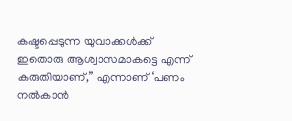കഷ്ടപ്പെടുന്ന യുവാക്കൾക്ക് ഇതൊരു ആശ്വാസമാകട്ടെ എന്ന് കരുതിയാണ്,” എന്നാണ് ‘പണം നൽകാൻ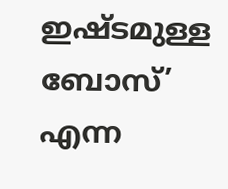ഇഷ്ടമുള്ള ബോസ്’ എന്ന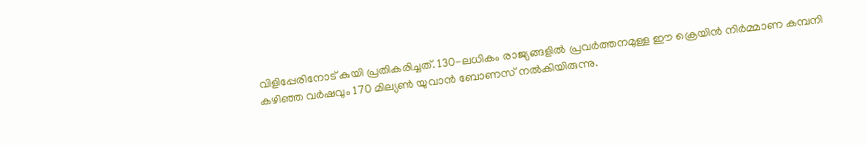വിളിപ്പേരിനോട് കുയി പ്രതികരിച്ചത്. 130-ലധികം രാജ്യങ്ങളിൽ പ്രവർത്തനമുള്ള ഈ ക്രെയിൻ നിർമ്മാണ കമ്പനി കഴിഞ്ഞ വർഷവും 170 മില്യൺ യുവാൻ ബോണസ് നൽകിയിരുന്നു.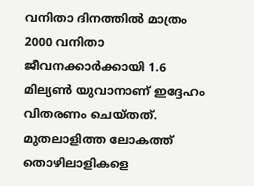വനിതാ ദിനത്തിൽ മാത്രം 2000 വനിതാ ജീവനക്കാർക്കായി 1.6 മില്യൺ യുവാനാണ് ഇദ്ദേഹം വിതരണം ചെയ്തത്. മുതലാളിത്ത ലോകത്ത് തൊഴിലാളികളെ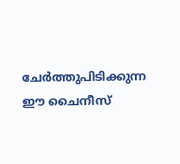ചേർത്തുപിടിക്കുന്ന ഈ ചൈനീസ്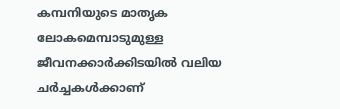കമ്പനിയുടെ മാതൃക ലോകമെമ്പാടുമുള്ള ജീവനക്കാർക്കിടയിൽ വലിയ ചർച്ചകൾക്കാണ്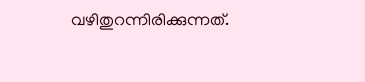വഴിതുറന്നിരിക്കുന്നത്.